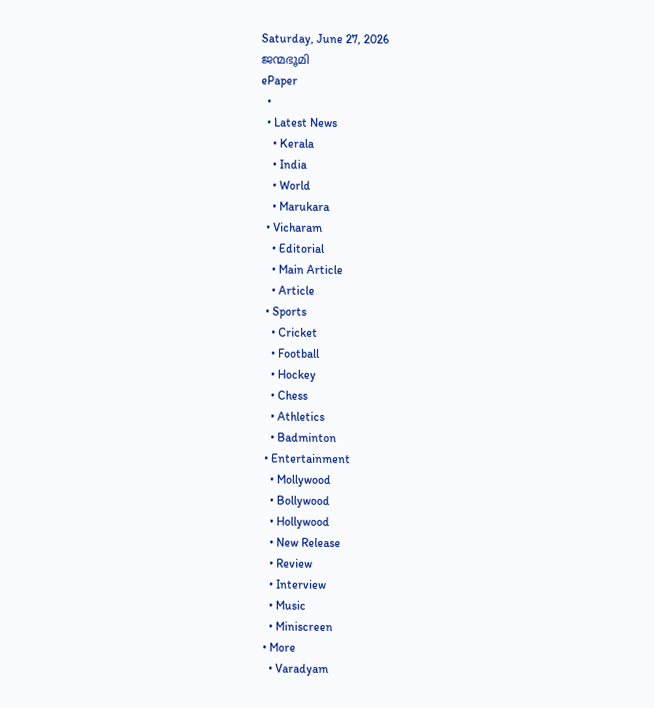Saturday, June 27, 2026
ജന്മഭൂമി
ePaper
  •
  • Latest News
    • Kerala
    • India
    • World
    • Marukara
  • Vicharam
    • Editorial
    • Main Article
    • Article
  • Sports
    • Cricket
    • Football
    • Hockey
    • Chess
    • Athletics
    • Badminton
  • Entertainment
    • Mollywood
    • Bollywood
    • Hollywood
    • New Release
    • Review
    • Interview
    • Music
    • Miniscreen
  • More
    • Varadyam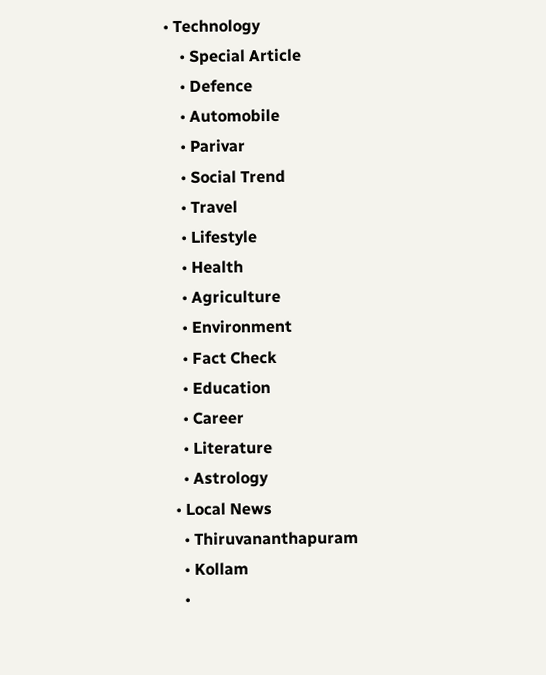• Technology
    • Special Article
    • Defence
    • Automobile
    • Parivar
    • Social Trend
    • Travel
    • Lifestyle
    • Health
    • Agriculture
    • Environment
    • Fact Check
    • Education
    • Career
    • Literature
    • Astrology
  • Local News
    • Thiruvananthapuram
    • Kollam
    •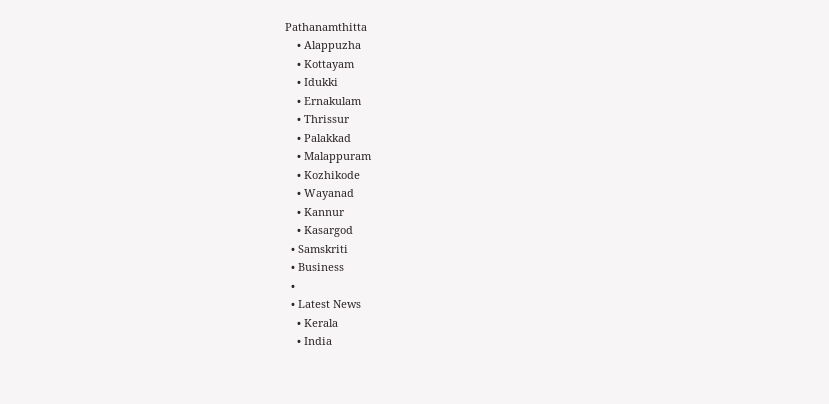Pathanamthitta
    • Alappuzha
    • Kottayam
    • Idukki
    • Ernakulam
    • Thrissur
    • Palakkad
    • Malappuram
    • Kozhikode
    • Wayanad
    • Kannur
    • Kasargod
  • Samskriti
  • Business
  •
  • Latest News
    • Kerala
    • India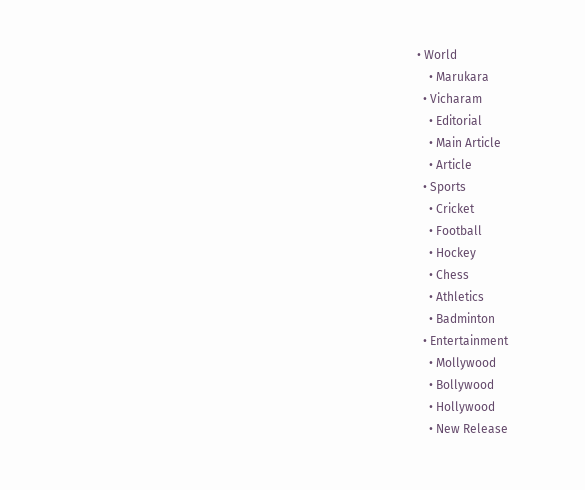• World
    • Marukara
  • Vicharam
    • Editorial
    • Main Article
    • Article
  • Sports
    • Cricket
    • Football
    • Hockey
    • Chess
    • Athletics
    • Badminton
  • Entertainment
    • Mollywood
    • Bollywood
    • Hollywood
    • New Release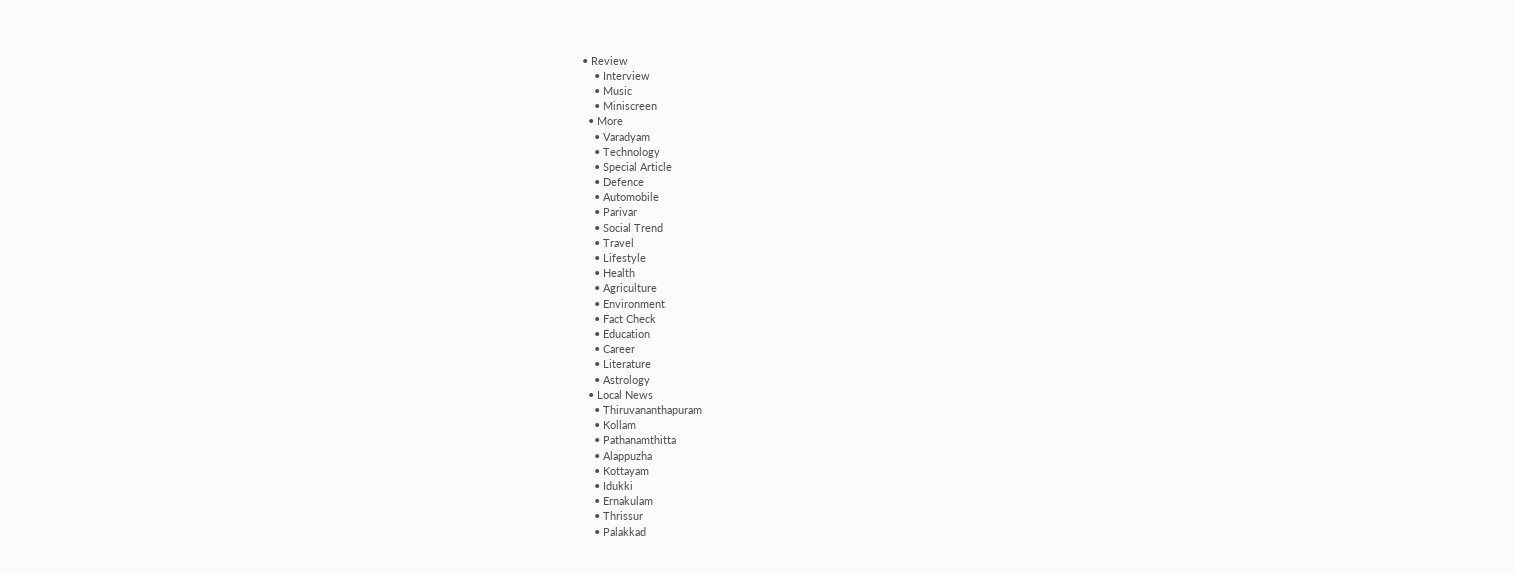• Review
    • Interview
    • Music
    • Miniscreen
  • More
    • Varadyam
    • Technology
    • Special Article
    • Defence
    • Automobile
    • Parivar
    • Social Trend
    • Travel
    • Lifestyle
    • Health
    • Agriculture
    • Environment
    • Fact Check
    • Education
    • Career
    • Literature
    • Astrology
  • Local News
    • Thiruvananthapuram
    • Kollam
    • Pathanamthitta
    • Alappuzha
    • Kottayam
    • Idukki
    • Ernakulam
    • Thrissur
    • Palakkad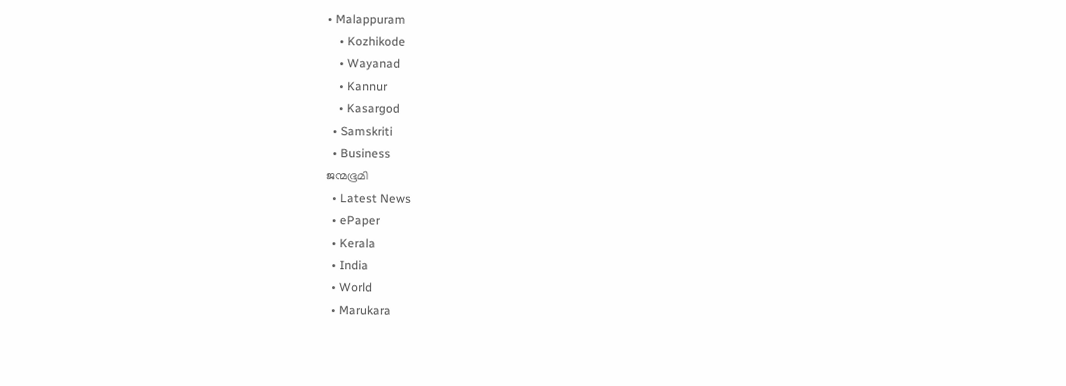• Malappuram
    • Kozhikode
    • Wayanad
    • Kannur
    • Kasargod
  • Samskriti
  • Business
ജന്മഭൂമി
  • Latest News
  • ePaper
  • Kerala
  • India
  • World
  • Marukara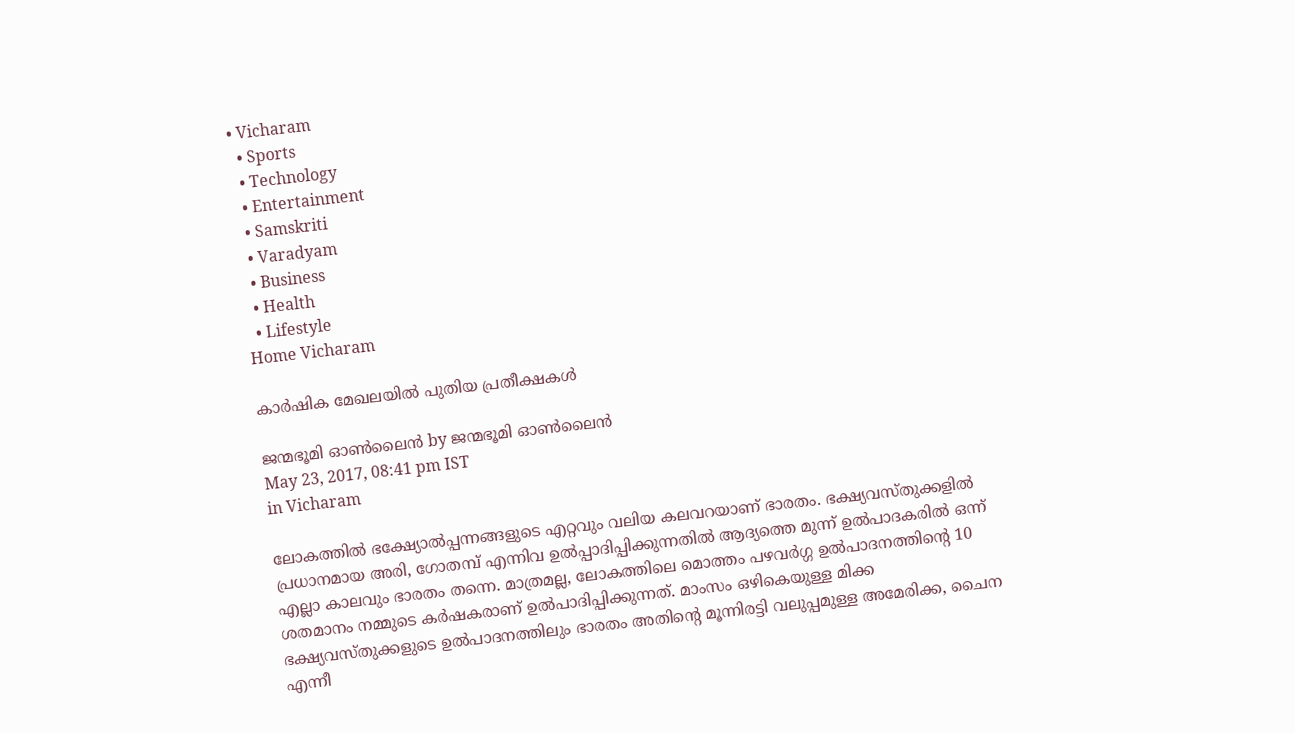• Vicharam
  • Sports
  • Technology
  • Entertainment
  • Samskriti
  • Varadyam
  • Business
  • Health
  • Lifestyle
Home Vicharam

കാര്‍ഷിക മേഖലയില്‍ പുതിയ പ്രതീക്ഷകള്‍

ജന്മഭൂമി ഓണ്‍ലൈന്‍ by ജന്മഭൂമി ഓണ്‍ലൈന്‍
May 23, 2017, 08:41 pm IST
in Vicharam

ലോകത്തില്‍ ഭക്ഷ്യോല്‍പ്പന്നങ്ങളുടെ എറ്റവും വലിയ കലവറയാണ് ഭാരതം. ഭക്ഷ്യവസ്തുക്കളില്‍ പ്രധാനമായ അരി, ഗോതമ്പ് എന്നിവ ഉല്‍പ്പാദിപ്പിക്കുന്നതില്‍ ആദ്യത്തെ മുന്ന് ഉല്‍പാദകരില്‍ ഒന്ന് എല്ലാ കാലവും ഭാരതം തന്നെ. മാത്രമല്ല, ലോകത്തിലെ മൊത്തം പഴവര്‍ഗ്ഗ ഉല്‍പാദനത്തിന്റെ 10 ശതമാനം നമ്മുടെ കര്‍ഷകരാണ് ഉല്‍പാദിപ്പിക്കുന്നത്. മാംസം ഒഴികെയുള്ള മിക്ക ഭക്ഷ്യവസ്തുക്കളുടെ ഉല്‍പാദനത്തിലും ഭാരതം അതിന്റെ മൂന്നിരട്ടി വലുപ്പമുള്ള അമേരിക്ക, ചൈന എന്നീ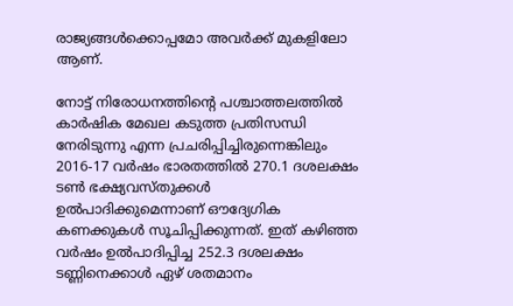രാജ്യങ്ങള്‍ക്കൊപ്പമോ അവര്‍ക്ക് മുകളിലോ ആണ്.

നോട്ട് നിരോധനത്തിന്റെ പശ്ചാത്തലത്തില്‍ കാര്‍ഷിക മേഖല കടുത്ത പ്രതിസന്ധി നേരിടുന്നു എന്ന പ്രചരിപ്പിച്ചിരുന്നെങ്കിലും 2016-17 വര്‍ഷം ഭാരതത്തില്‍ 270.1 ദശലക്ഷം ടണ്‍ ഭക്ഷ്യവസ്തുക്കള്‍ ഉല്‍പാദിക്കുമെന്നാണ് ഔദ്യേഗിക കണക്കുകള്‍ സൂചിപ്പിക്കുന്നത്. ഇത് കഴിഞ്ഞ വര്‍ഷം ഉല്‍പാദിപ്പിച്ച 252.3 ദശലക്ഷം ടണ്ണിനെക്കാള്‍ ഏഴ് ശതമാനം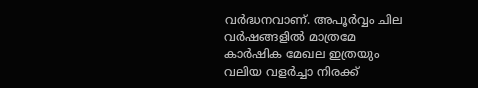വര്‍ദ്ധനവാണ്. അപൂര്‍വ്വം ചില വര്‍ഷങ്ങളില്‍ മാത്രമേ കാര്‍ഷിക മേഖല ഇത്രയും വലിയ വളര്‍ച്ചാ നിരക്ക്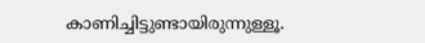കാണിച്ചിട്ടുണ്ടായിരുന്നുള്ളൂ.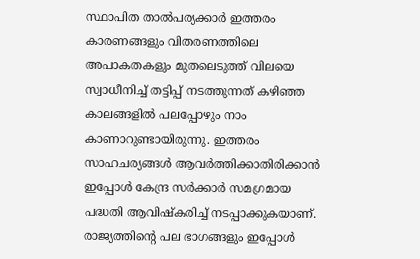സ്ഥാപിത താല്‍പര്യക്കാര്‍ ഇത്തരം കാരണങ്ങളും വിതരണത്തിലെ അപാകതകളും മുതലെടുത്ത് വിലയെ സ്വാധീനിച്ച് തട്ടിപ്പ് നടത്തുന്നത് കഴിഞ്ഞ കാലങ്ങളില്‍ പലപ്പോഴും നാം കാണാറുണ്ടായിരുന്നു. ഇത്തരം സാഹചര്യങ്ങള്‍ ആവര്‍ത്തിക്കാതിരിക്കാന്‍ ഇപ്പോള്‍ കേന്ദ്ര സര്‍ക്കാര്‍ സമഗ്രമായ പദ്ധതി ആവിഷ്‌കരിച്ച് നടപ്പാക്കുകയാണ്. രാജ്യത്തിന്റെ പല ഭാഗങ്ങളും ഇപ്പോള്‍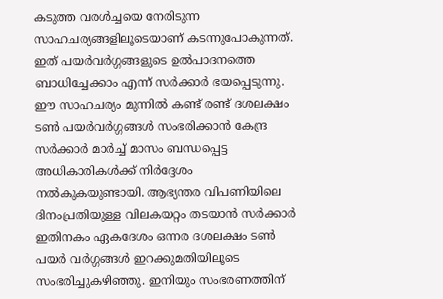കടുത്ത വരള്‍ച്ചയെ നേരിടുന്ന സാഹചര്യങ്ങളിലൂടെയാണ് കടന്നുപോകുന്നത്. ഇത് പയര്‍വര്‍ഗ്ഗങ്ങളുടെ ഉല്‍പാദനത്തെ ബാധിച്ചേക്കാം എന്ന് സര്‍ക്കാര്‍ ഭയപ്പെടുന്നു. ഈ സാഹചര്യം മുന്നില്‍ കണ്ട് രണ്ട് ദശലക്ഷം ടണ്‍ പയര്‍വര്‍ഗ്ഗങ്ങള്‍ സംഭരിക്കാന്‍ കേന്ദ്ര സര്‍ക്കാര്‍ മാര്‍ച്ച് മാസം ബന്ധപ്പെട്ട അധികാരികള്‍ക്ക് നിര്‍ദ്ദേശം നല്‍കുകയുണ്ടായി. ആഭ്യന്തര വിപണിയിലെ ദിനംപ്രതിയുള്ള വിലകയറ്റം തടയാന്‍ സര്‍ക്കാര്‍ ഇതിനകം ഏകദേശം ഒന്നര ദശലക്ഷം ടണ്‍ പയര്‍ വര്‍ഗ്ഗങ്ങള്‍ ഇറക്കുമതിയിലൂടെ സംഭരിച്ചുകഴിഞ്ഞു. ഇനിയും സംഭരണത്തിന്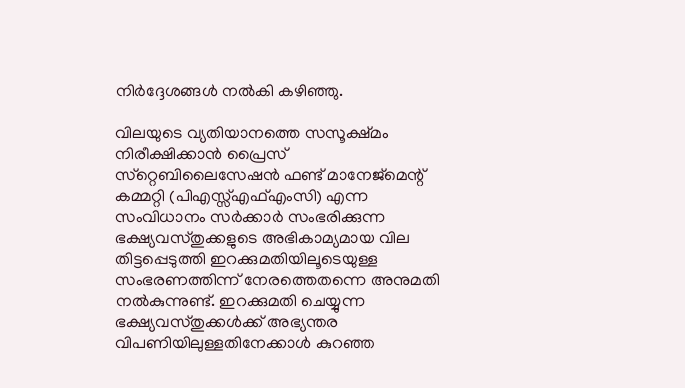നിര്‍ദ്ദേശങ്ങള്‍ നല്‍കി കഴിഞ്ഞു.

വിലയുടെ വ്യതിയാനത്തെ സസൂക്ഷ്മം നിരീക്ഷിക്കാന്‍ പ്രൈസ് സ്‌റ്റെബിലൈസേഷന്‍ ഫണ്ട് മാനേജ്‌മെന്റ് കമ്മറ്റി (പിഎസ്സ്എഫ്എംസി) എന്ന സംവിധാനം സര്‍ക്കാര്‍ സംഭരിക്കുന്ന ഭക്ഷ്യവസ്തുക്കളുടെ അഭികാമ്യമായ വില തിട്ടപ്പെടുത്തി ഇറക്കുമതിയിലൂടെയുള്ള സംഭരണത്തിന്ന് നേരത്തെതന്നെ അനുമതി നല്‍കുന്നുണ്ട്. ഇറക്കുമതി ചെയ്യുന്ന ഭക്ഷ്യവസ്തുക്കള്‍ക്ക് അഭ്യന്തര വിപണിയിലുള്ളതിനേക്കാള്‍ കുറഞ്ഞ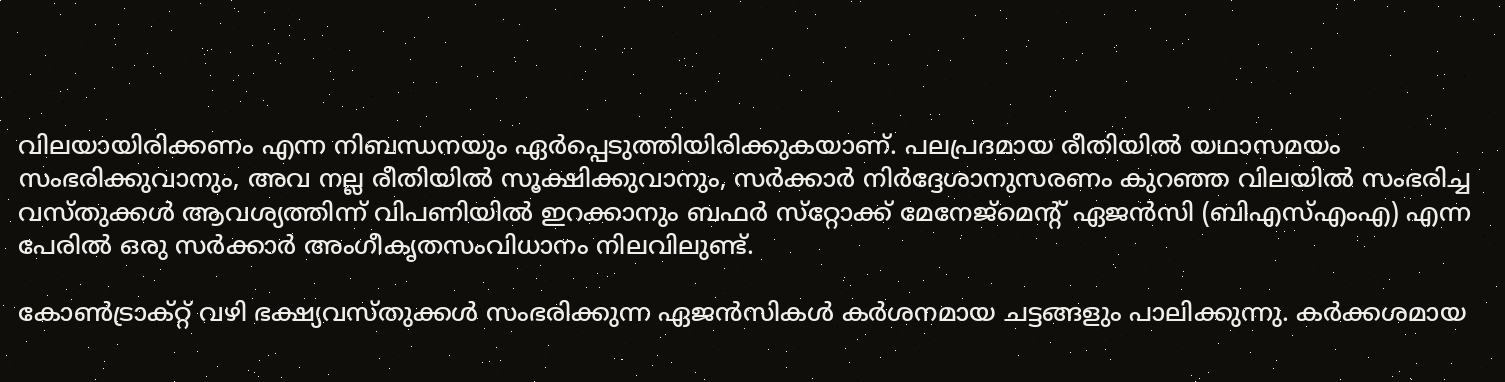വിലയായിരിക്കണം എന്ന നിബന്ധനയും ഏര്‍പ്പെടുത്തിയിരിക്കുകയാണ്. പലപ്രദമായ രീതിയില്‍ യഥാസമയം സംഭരിക്കുവാനും, അവ നല്ല രീതിയില്‍ സൂക്ഷിക്കുവാനും, സര്‍ക്കാര്‍ നിര്‍ദ്ദേശാനുസരണം കുറഞ്ഞ വിലയില്‍ സംഭരിച്ച വസ്തുക്കള്‍ ആവശ്യത്തിന്ന് വിപണിയില്‍ ഇറക്കാനും ബഫര്‍ സ്‌റ്റോക്ക് മേനേജ്‌മെന്റ് ഏജന്‍സി (ബിഎസ്എംഎ) എന്ന പേരില്‍ ഒരു സര്‍ക്കാര്‍ അംഗീകൃതസംവിധാനം നിലവിലുണ്ട്.

കോണ്‍ട്രാക്റ്റ് വഴി ഭക്ഷ്യവസ്തുക്കള്‍ സംഭരിക്കുന്ന ഏജന്‍സികള്‍ കര്‍ശനമായ ചട്ടങ്ങളും പാലിക്കുന്നു. കര്‍ക്കശമായ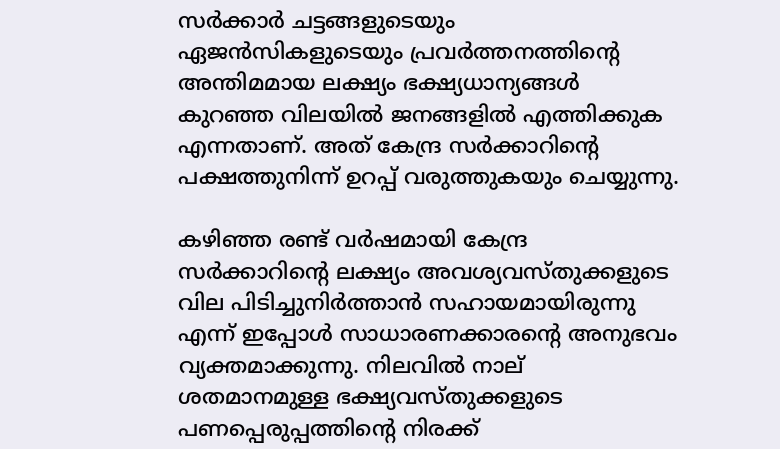സര്‍ക്കാര്‍ ചട്ടങ്ങളുടെയും ഏജന്‍സികളുടെയും പ്രവര്‍ത്തനത്തിന്റെ അന്തിമമായ ലക്ഷ്യം ഭക്ഷ്യധാന്യങ്ങള്‍ കുറഞ്ഞ വിലയില്‍ ജനങ്ങളില്‍ എത്തിക്കുക എന്നതാണ്. അത് കേന്ദ്ര സര്‍ക്കാറിന്റെ പക്ഷത്തുനിന്ന് ഉറപ്പ് വരുത്തുകയും ചെയ്യുന്നു.

കഴിഞ്ഞ രണ്ട് വര്‍ഷമായി കേന്ദ്ര സര്‍ക്കാറിന്റെ ലക്ഷ്യം അവശ്യവസ്തുക്കളുടെ വില പിടിച്ചുനിര്‍ത്താന്‍ സഹായമായിരുന്നു എന്ന് ഇപ്പോള്‍ സാധാരണക്കാരന്റെ അനുഭവം വ്യക്തമാക്കുന്നു. നിലവില്‍ നാല് ശതമാനമുള്ള ഭക്ഷ്യവസ്തുക്കളുടെ പണപ്പെരുപ്പത്തിന്റെ നിരക്ക്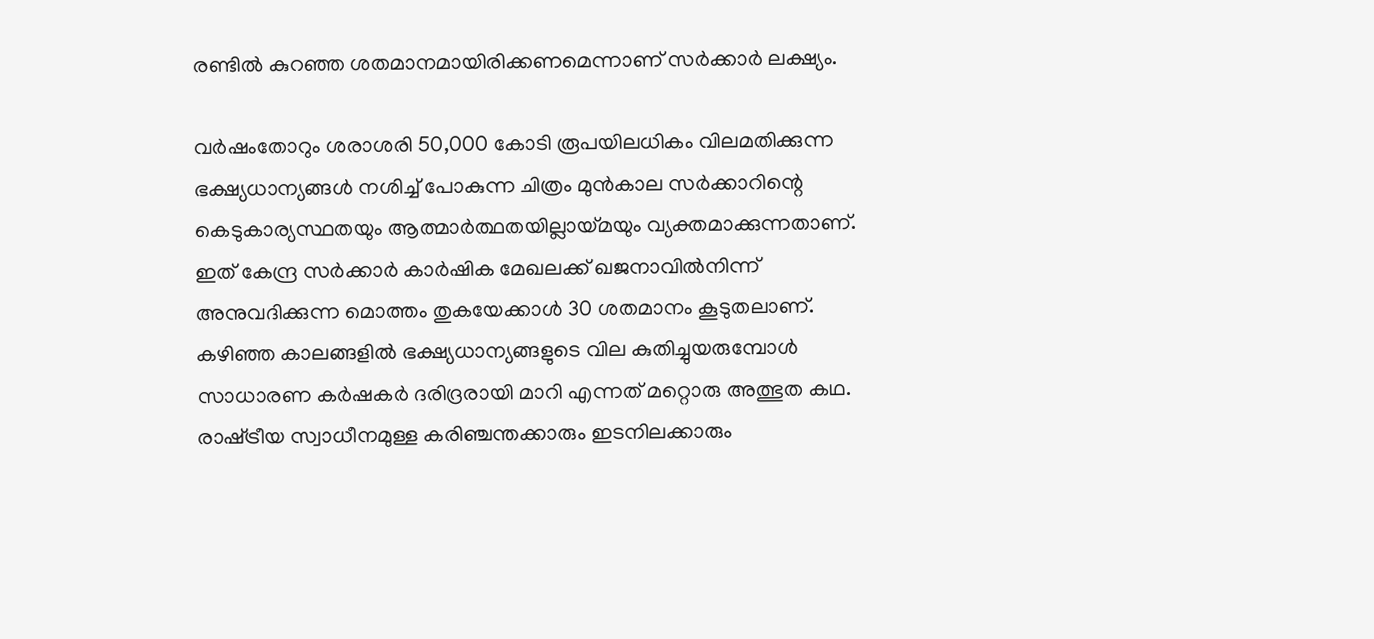രണ്ടില്‍ കുറഞ്ഞ ശതമാനമായിരിക്കണമെന്നാണ് സര്‍ക്കാര്‍ ലക്ഷ്യം.

വര്‍ഷംതോറും ശരാശരി 50,000 കോടി രൂപയിലധികം വിലമതിക്കുന്ന ഭക്ഷ്യധാന്യങ്ങള്‍ നശിച്ച് പോകുന്ന ചിത്രം മുന്‍കാല സര്‍ക്കാറിന്റെ കെടുകാര്യസ്ഥതയും ആത്മാര്‍ത്ഥതയില്ലായ്‌മയും വ്യക്തമാക്കുന്നതാണ്. ഇത് കേന്ദ്ര സര്‍ക്കാര്‍ കാര്‍ഷിക മേഖലക്ക് ഖജനാവില്‍നിന്ന് അനുവദിക്കുന്ന മൊത്തം തുകയേക്കാള്‍ 30 ശതമാനം കൂടുതലാണ്. കഴിഞ്ഞ കാലങ്ങളില്‍ ഭക്ഷ്യധാന്യങ്ങളുടെ വില കുതിച്ചുയരുമ്പോള്‍ സാധാരണ കര്‍ഷകര്‍ ദരിദ്രരായി മാറി എന്നത് മറ്റൊരു അത്ഭുത കഥ. രാഷ്‌ട്രീയ സ്വാധീനമുള്ള കരിഞ്ചന്തക്കാരും ഇടനിലക്കാരും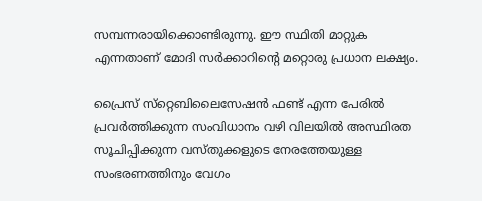സമ്പന്നരായിക്കൊണ്ടിരുന്നു. ഈ സ്ഥിതി മാറ്റുക എന്നതാണ് മോദി സര്‍ക്കാറിന്റെ മറ്റൊരു പ്രധാന ലക്ഷ്യം.

പ്രൈസ് സ്‌റ്റെബിലൈസേഷന്‍ ഫണ്ട് എന്ന പേരില്‍ പ്രവര്‍ത്തിക്കുന്ന സംവിധാനം വഴി വിലയില്‍ അസ്ഥിരത സൂചിപ്പിക്കുന്ന വസ്തുക്കളുടെ നേരത്തേയുള്ള സംഭരണത്തിനും വേഗം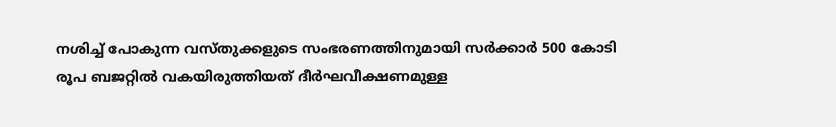നശിച്ച് പോകുന്ന വസ്തുക്കളുടെ സംഭരണത്തിനുമായി സര്‍ക്കാര്‍ 500 കോടി രൂപ ബജറ്റില്‍ വകയിരുത്തിയത് ദീര്‍ഘവീക്ഷണമുള്ള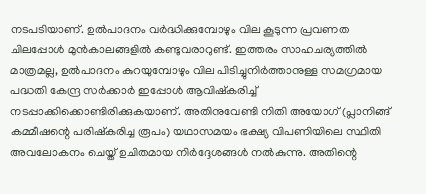നടപടിയാണ്. ഉല്‍പാദനം വര്‍ദ്ധിക്കുമ്പോഴും വില കൂടുന്ന പ്രവണത ചിലപ്പോള്‍ മുന്‍കാലങ്ങളില്‍ കണ്ടുവരാറുണ്ട്. ഇത്തരം സാഹചര്യത്തില്‍ മാത്രമല്ല, ഉല്‍പാദനം കുറയുമ്പോഴും വില പിടിച്ചുനിര്‍ത്താനുള്ള സമഗ്രമായ പദ്ധതി കേന്ദ്ര സര്‍ക്കാര്‍ ഇപ്പോള്‍ ആവിഷ്‌കരിച്ച് നടപ്പാക്കിക്കൊണ്ടിരിക്കുകയാണ്. അതിനുവേണ്ടി നിതി അയോഗ് (പ്ലാനിങ്ങ് കമ്മീഷന്റെ പരിഷ്‌കരിച്ച രൂപം) യഥാസമയം ഭക്ഷ്യ വിപണിയിലെ സ്ഥിതി അവലോകനം ചെയ്ത് ഉചിതമായ നിര്‍ദ്ദേശങ്ങള്‍ നല്‍കുന്നു. അതിന്റെ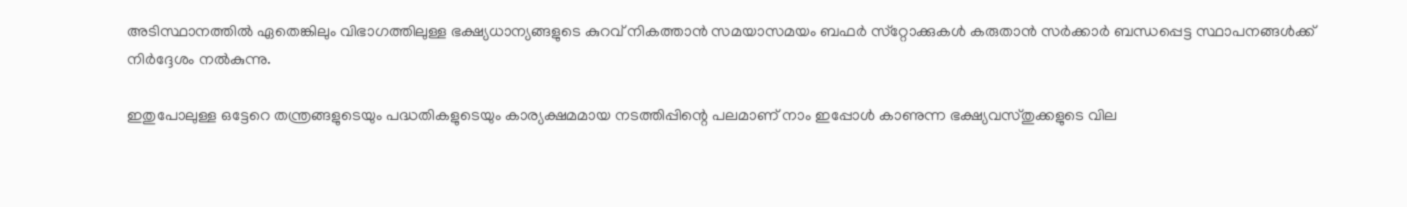അടിസ്ഥാനത്തില്‍ ഏതെങ്കിലും വിഭാഗത്തിലുള്ള ഭക്ഷ്യധാന്യങ്ങളുടെ കുറവ് നികത്താന്‍ സമയാസമയം ബഫര്‍ സ്‌റ്റോക്കുകള്‍ കരുതാന്‍ സര്‍ക്കാര്‍ ബന്ധപ്പെട്ട സ്ഥാപനങ്ങള്‍ക്ക് നിര്‍ദ്ദേശം നല്‍കുന്നു.

ഇതുപോലുള്ള ഒട്ടേറെ തന്ത്രങ്ങളുടെയും പദ്ധതികളുടെയും കാര്യക്ഷമമായ നടത്തിപ്പിന്റെ പലമാണ് നാം ഇപ്പോള്‍ കാണുന്ന ഭക്ഷ്യവസ്തുക്കളുടെ വില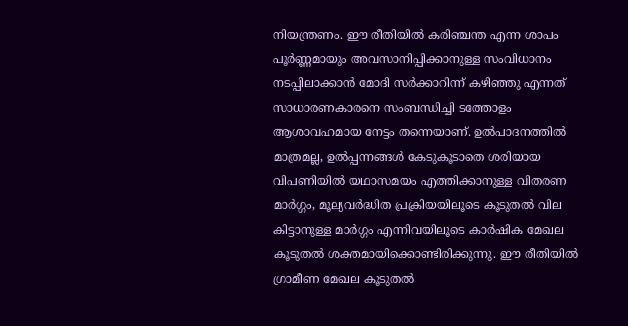നിയന്ത്രണം. ഈ രീതിയില്‍ കരിഞ്ചന്ത എന്ന ശാപം പൂര്‍ണ്ണമായും അവസാനിപ്പിക്കാനുള്ള സംവിധാനം നടപ്പിലാക്കാന്‍ മോദി സര്‍ക്കാറിന്ന് കഴിഞ്ഞു എന്നത് സാധാരണകാരനെ സംബന്ധിച്ചി ടത്തോളം ആശാവഹമായ നേട്ടം തന്നെയാണ്. ഉല്‍പാദനത്തില്‍ മാത്രമല്ല, ഉല്‍പ്പന്നങ്ങള്‍ കേടുകൂടാതെ ശരിയായ വിപണിയില്‍ യഥാസമയം എത്തിക്കാനുള്ള വിതരണ മാര്‍ഗ്ഗം, മൂല്യവര്‍ദ്ധിത പ്രക്രിയയിലൂടെ കൂടുതല്‍ വില കിട്ടാനുള്ള മാര്‍ഗ്ഗം എന്നിവയിലൂടെ കാര്‍ഷിക മേഖല കൂടുതല്‍ ശക്തമായിക്കൊണ്ടിരിക്കുന്നു. ഈ രീതിയില്‍ ഗ്രാമീണ മേഖല കൂടുതല്‍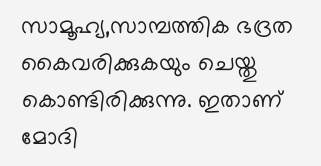സാമൂഹ്യ,സാമ്പത്തിക ഭദ്രത കൈവരിക്കുകയും ചെയ്തു കൊണ്ടിരിക്കുന്നു. ഇതാണ് മോദി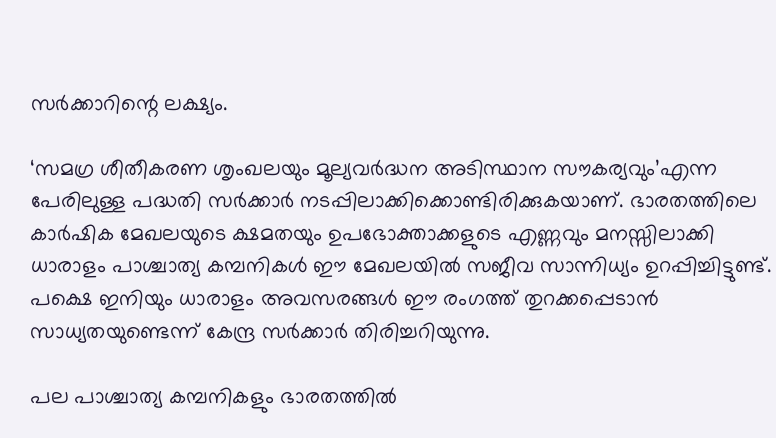സര്‍ക്കാറിന്റെ ലക്ഷ്യം.

‘സമഗ്ര ശീതീകരണ ശൃംഖലയും മൂല്യവര്‍ദ്ധന അടിസ്ഥാന സൗകര്യവും’എന്ന പേരിലുള്ള പദ്ധതി സര്‍ക്കാര്‍ നടപ്പിലാക്കിക്കൊണ്ടിരിക്കുകയാണ്. ഭാരതത്തിലെ കാര്‍ഷിക മേഖലയുടെ ക്ഷമതയും ഉപഭോക്താക്കളുടെ എണ്ണവും മനസ്സിലാക്കി ധാരാളം പാശ്ചാത്യ കമ്പനികള്‍ ഈ മേഖലയില്‍ സജീവ സാന്നിധ്യം ഉറപ്പിച്ചിട്ടുണ്ട്. പക്ഷെ ഇനിയും ധാരാളം അവസരങ്ങള്‍ ഈ രംഗത്ത് തുറക്കപ്പെടാന്‍ സാധ്യതയുണ്ടെന്ന് കേന്ദ്ര സര്‍ക്കാര്‍ തിരിച്ചറിയുന്നു.

പല പാശ്ചാത്യ കമ്പനികളും ഭാരതത്തില്‍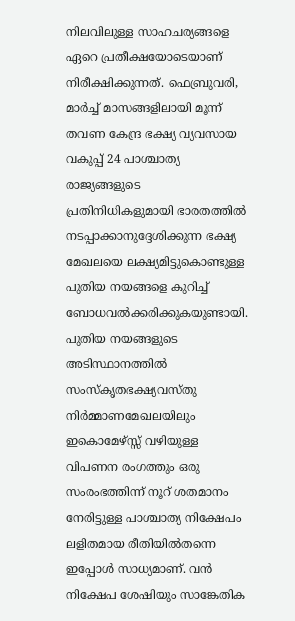നിലവിലുള്ള സാഹചര്യങ്ങളെ ഏറെ പ്രതീക്ഷയോടെയാണ് നിരീക്ഷിക്കുന്നത്. ഫെബ്രുവരി, മാര്‍ച്ച് മാസങ്ങളിലായി മൂന്ന് തവണ കേന്ദ്ര ഭക്ഷ്യ വ്യവസായ വകുപ്പ് 24 പാശ്ചാത്യ രാജ്യങ്ങളുടെ പ്രതിനിധികളുമായി ഭാരതത്തില്‍ നടപ്പാക്കാനുദ്ദേശിക്കുന്ന ഭക്ഷ്യ മേഖലയെ ലക്ഷ്യമിട്ടുകൊണ്ടുള്ള പുതിയ നയങ്ങളെ കുറിച്ച് ബോധവല്‍ക്കരിക്കുകയുണ്ടായി. പുതിയ നയങ്ങളുടെ അടിസ്ഥാനത്തില്‍ സംസ്‌കൃതഭക്ഷ്യവസ്തു നിര്‍മ്മാണമേഖലയിലും ഇകൊമേഴ്സ്സ് വഴിയുള്ള വിപണന രംഗത്തും ഒരു സംരംഭത്തിന്ന് നൂറ് ശതമാനം നേരിട്ടുള്ള പാശ്ചാത്യ നിക്ഷേപം ലളിതമായ രീതിയില്‍തന്നെ ഇപ്പോള്‍ സാധ്യമാണ്. വന്‍ നിക്ഷേപ ശേഷിയും സാങ്കേതിക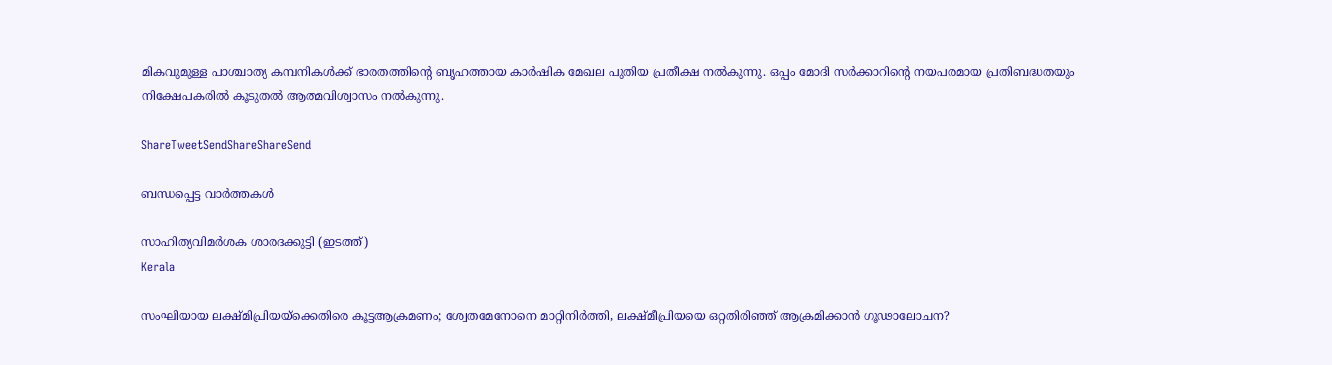മികവുമുള്ള പാശ്ചാത്യ കമ്പനികള്‍ക്ക് ഭാരതത്തിന്റെ ബൃഹത്തായ കാര്‍ഷിക മേഖല പുതിയ പ്രതീക്ഷ നല്‍കുന്നു. ഒപ്പം മോദി സര്‍ക്കാറിന്റെ നയപരമായ പ്രതിബദ്ധതയും നിക്ഷേപകരില്‍ കൂടുതല്‍ ആത്മവിശ്വാസം നല്‍കുന്നു.

ShareTweetSendShareShareSend

ബന്ധപ്പെട്ട വാര്‍ത്തകള്‍

സാഹിത്യവിമര്‍ശക ശാരദക്കുട്ടി (ഇടത്ത്)
Kerala

സംഘിയായ ലക്ഷ്മിപ്രിയയ്‌ക്കെതിരെ കൂട്ടആക്രമണം; ശ്വേതമേനോനെ മാറ്റിനിര്‍ത്തി, ലക്ഷ്മീപ്രിയയെ ഒറ്റതിരിഞ്ഞ് ആക്രമിക്കാന്‍ ഗൂഢാലോചന?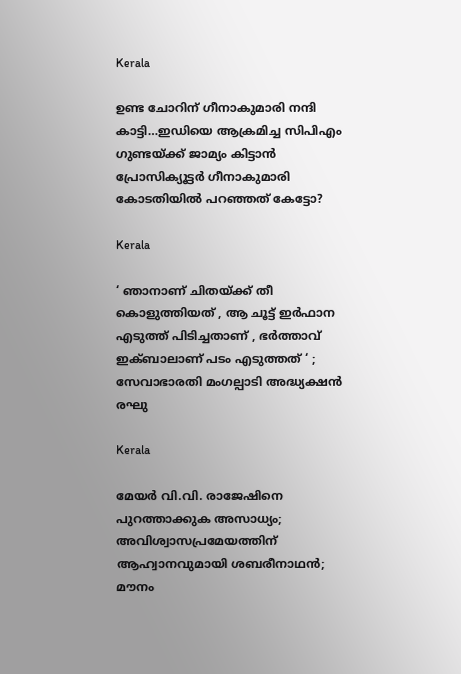Kerala

ഉണ്ട ചോറിന് ഗീനാകുമാരി നന്ദി കാട്ടി…ഇഡിയെ ആക്രമിച്ച സിപിഎം ഗുണ്ടയ്‌ക്ക് ജാമ്യം കിട്ടാന്‍ പ്രോസിക്യൂട്ടര്‍ ഗീനാകുമാരി കോടതിയില്‍ പറഞ്ഞത് കേട്ടോ?

Kerala

‘ ഞാനാണ് ചിതയ്‌ക്ക് തീ കൊളുത്തിയത് , ആ ചൂട്ട് ഇർഫാന എടുത്ത് പിടിച്ചതാണ് , ഭർത്താവ് ഇക്ബാലാണ് പടം എടുത്തത് ‘ ; സേവാഭാരതി മംഗല്പാടി അദ്ധ്യക്ഷൻ രഘു

Kerala

മേയര്‍ വി.വി. രാജേഷിനെ പുറത്താക്കുക അസാധ്യം; അവിശ്വാസപ്രമേയത്തിന് ആഹ്വാനവുമായി ശബരീനാഥന്‍; മൗനം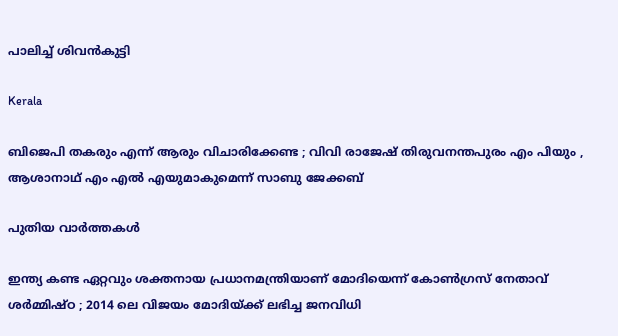പാലിച്ച് ശിവന്‍കുട്ടി

Kerala

ബിജെപി തകരും എന്ന് ആരും വിചാരിക്കേണ്ട ; വിവി രാജേഷ് തിരുവനന്തപുരം എം പിയും , ആശാനാഥ് എം എൽ എയുമാകുമെന്ന് സാബു ജേക്കബ്

പുതിയ വാര്‍ത്തകള്‍

ഇന്ത്യ കണ്ട ഏറ്റവും ശക്തനായ പ്രധാനമന്ത്രിയാണ് മോദിയെന്ന് കോൺഗ്രസ് നേതാവ് ശർമ്മിഷ്ഠ ; 2014 ലെ വിജയം മോദിയ്‌ക്ക് ലഭിച്ച ജനവിധി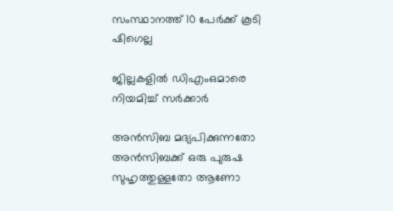സംസ്ഥാനത്ത് 10 പേര്‍ക്ക് കൂടി ഷിഗെല്ല

ജില്ലകളില്‍ ഡിഎംഒമാരെ നിയമിച്ച് സര്‍ക്കാര്‍

അൻസിബ മദ്യപിക്കുന്നതോ അൻസിബക്ക് ഒരു പുരുഷ സുഹൃത്തുള്ളതോ ആണോ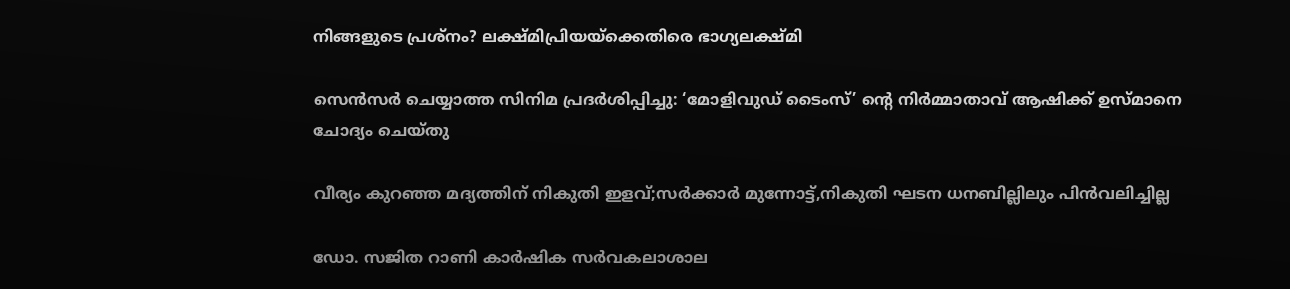നിങ്ങളുടെ പ്രശ്നം? ലക്ഷ്മിപ്രിയയ്‌ക്കെതിരെ ഭാഗ്യലക്ഷ്മി

സെന്‍സര്‍ ചെയ്യാത്ത സിനിമ പ്രദര്‍ശിപ്പിച്ചു: ‘മോളിവുഡ് ടൈംസ്’ ന്റെ നിര്‍മ്മാതാവ് ആഷിക്ക് ഉസ്മാനെ ചോദ്യം ചെയ്തു

വീര്യം കുറഞ്ഞ മദ്യത്തിന് നികുതി ഇളവ്;സര്‍ക്കാര്‍ മുന്നോട്ട്,നികുതി ഘടന ധനബില്ലിലും പിന്‍വലിച്ചില്ല

ഡോ. സജിത റാണി കാര്‍ഷിക സര്‍വകലാശാല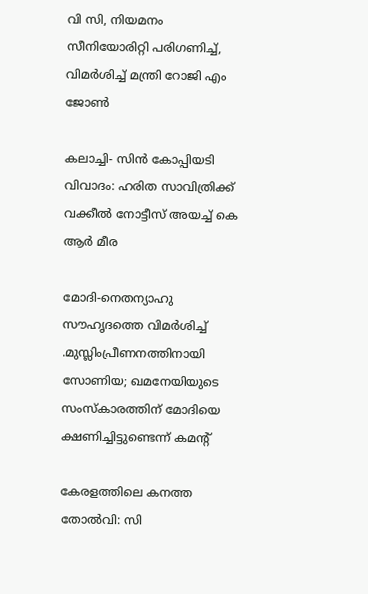വി സി, നിയമനം സീനിയോരിറ്റി പരിഗണിച്ച്, വിമര്‍ശിച്ച് മന്ത്രി റോജി എം ജോണ്‍

കലാച്ചി- സിന്‍ കോപ്പിയടി വിവാദം: ഹരിത സാവിത്രിക്ക് വക്കീല്‍ നോട്ടീസ് അയച്ച് കെ ആര്‍ മീര

മോദി-നെതന്യാഹു സൗഹൃദത്തെ വിമര്‍ശിച്ച് .മുസ്ലിംപ്രീണനത്തിനായി സോണിയ; ഖമനേയിയുടെ സംസ്കാരത്തിന് മോദിയെ ക്ഷണിച്ചിട്ടുണ്ടെന്ന് കമന്‍റ്

കേരളത്തിലെ കനത്ത തോല്‍വി: സി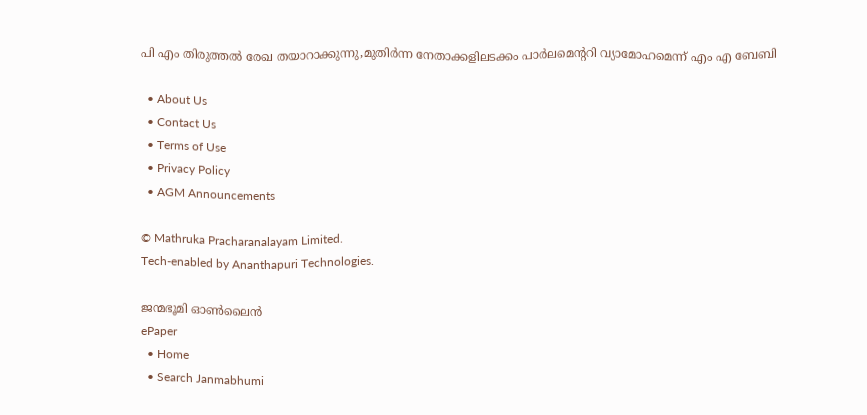പി എം തിരുത്തല്‍ രേഖ തയാറാക്കുന്നു,മുതിര്‍ന്ന നേതാക്കളിലടക്കം പാര്‍ലമെന്ററി വ്യാമോഹമെന്ന് എം എ ബേബി

  • About Us
  • Contact Us
  • Terms of Use
  • Privacy Policy
  • AGM Announcements

© Mathruka Pracharanalayam Limited.
Tech-enabled by Ananthapuri Technologies.

ജന്മഭൂമി ഓണ്‍ലൈന്‍
ePaper
  • Home
  • Search Janmabhumi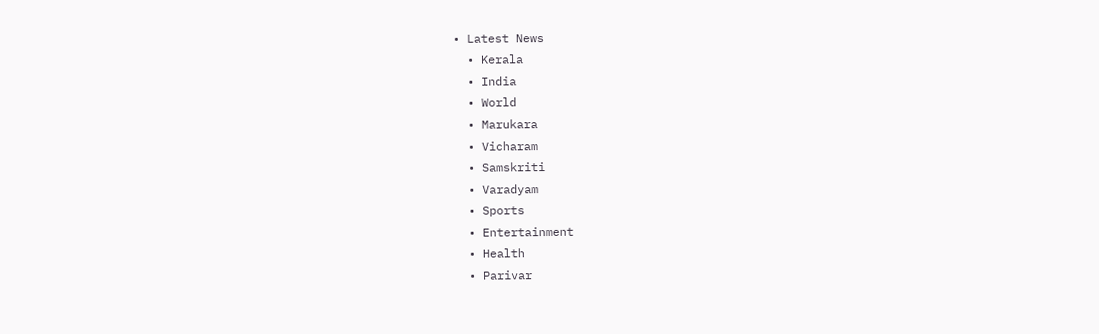• Latest News
  • Kerala
  • India
  • World
  • Marukara
  • Vicharam
  • Samskriti
  • Varadyam
  • Sports
  • Entertainment
  • Health
  • Parivar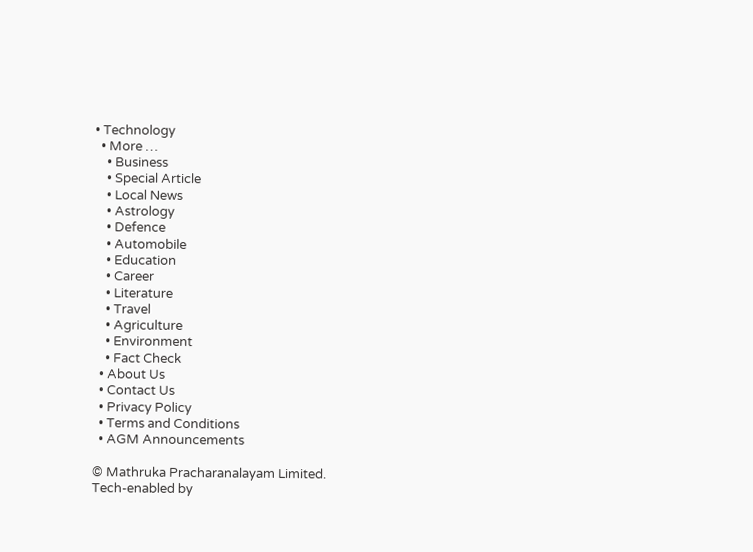• Technology
  • More …
    • Business
    • Special Article
    • Local News
    • Astrology
    • Defence
    • Automobile
    • Education
    • Career
    • Literature
    • Travel
    • Agriculture
    • Environment
    • Fact Check
  • About Us
  • Contact Us
  • Privacy Policy
  • Terms and Conditions
  • AGM Announcements

© Mathruka Pracharanalayam Limited.
Tech-enabled by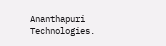Ananthapuri Technologies.